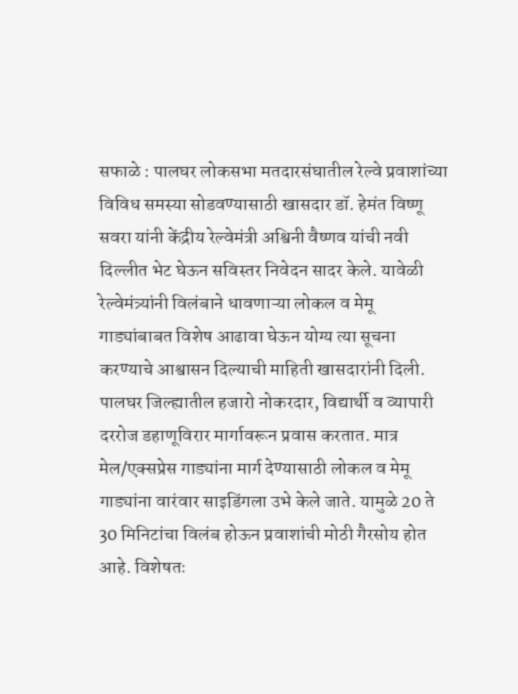सफाळे : पालघर लोकसभा मतदारसंघातील रेल्वे प्रवाशांच्या विविध समस्या सोडवण्यासाठी खासदार डॉ. हेमंत विष्णू सवरा यांनी केंद्रीय रेल्वेमंत्री अश्विनी वैष्णव यांची नवी दिल्लीत भेट घेऊन सविस्तर निवेदन सादर केले. यावेळी रेल्वेमंत्र्यांनी विलंबाने धावणाऱ्या लोकल व मेमू गाड्यांबाबत विशेष आढावा घेऊन योग्य त्या सूचना करण्याचे आश्वासन दिल्याची माहिती खासदारांनी दिली.
पालघर जिल्ह्यातील हजारो नोकरदार, विद्यार्थी व व्यापारी दररोज डहाणूविरार मार्गावरून प्रवास करतात. मात्र मेल/एक्सप्रेस गाड्यांना मार्ग देण्यासाठी लोकल व मेमू गाड्यांना वारंवार साइडिंगला उभे केले जाते. यामुळे 20 ते 30 मिनिटांचा विलंब होऊन प्रवाशांची मोठी गैरसोय होत आहे. विशेषतः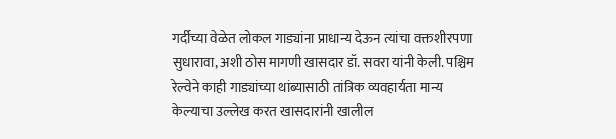गर्दीच्या वेळेत लोकल गाड्यांना प्राधान्य देऊन त्यांचा वक्तशीरपणा सुधारावा, अशी ठोस मागणी खासदार डॉ. सवरा यांनी केली. पश्चिम रेल्वेने काही गाड्यांच्या थांब्यासाठी तांत्रिक व्यवहार्यता मान्य केल्याचा उल्लेख करत खासदारांनी खालील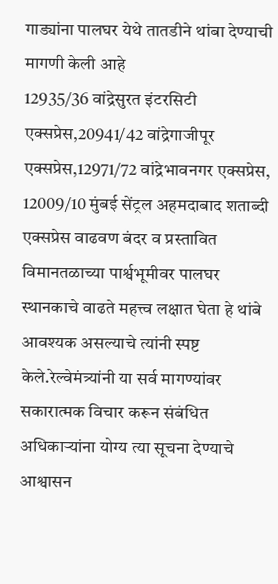गाड्यांना पालघर येथे तातडीने थांबा देण्याची मागणी केली आहे
12935/36 वांद्रेसुरत इंटरसिटी एक्सप्रेस,20941/42 वांद्रेगाजीपूर एक्सप्रेस,12971/72 वांद्रेभावनगर एक्सप्रेस, 12009/10 मुंबई सेंट्रल अहमदाबाद शताब्दी एक्सप्रेस वाढवण बंदर व प्रस्तावित विमानतळाच्या पार्श्वभूमीवर पालघर स्थानकाचे वाढते महत्त्व लक्षात घेता हे थांबे आवश्यक असल्याचे त्यांनी स्पष्ट केले.रेल्वेमंत्र्यांनी या सर्व मागण्यांवर सकारात्मक विचार करून संबंधित अधिकाऱ्यांना योग्य त्या सूचना देण्याचे आश्वासन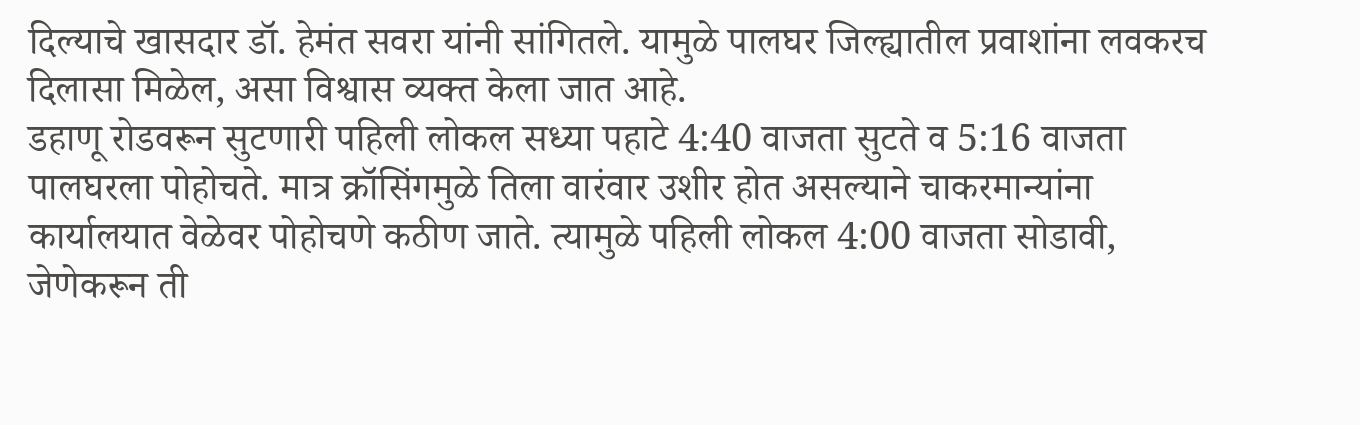दिल्याचे खासदार डॉ. हेमंत सवरा यांनी सांगितले. यामुळे पालघर जिल्ह्यातील प्रवाशांना लवकरच दिलासा मिळेल, असा विश्वास व्यक्त केला जात आहे.
डहाणू रोडवरून सुटणारी पहिली लोकल सध्या पहाटे 4:40 वाजता सुटते व 5:16 वाजता पालघरला पोहोचते. मात्र क्रॉसिंगमुळे तिला वारंवार उशीर होत असल्याने चाकरमान्यांना कार्यालयात वेळेवर पोहोचणे कठीण जाते. त्यामुळे पहिली लोकल 4:00 वाजता सोडावी, जेणेकरून ती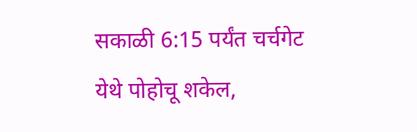सकाळी 6:15 पर्यंत चर्चगेट येथे पोहोचू शकेल,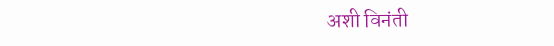अशी विनंती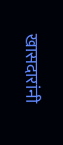खासदारांनी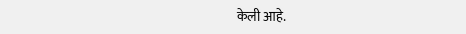केली आहे.